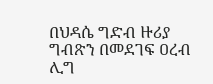በህዳሴ ግድብ ዙሪያ ግብጽን በመደገፍ ዐረብ ሊግ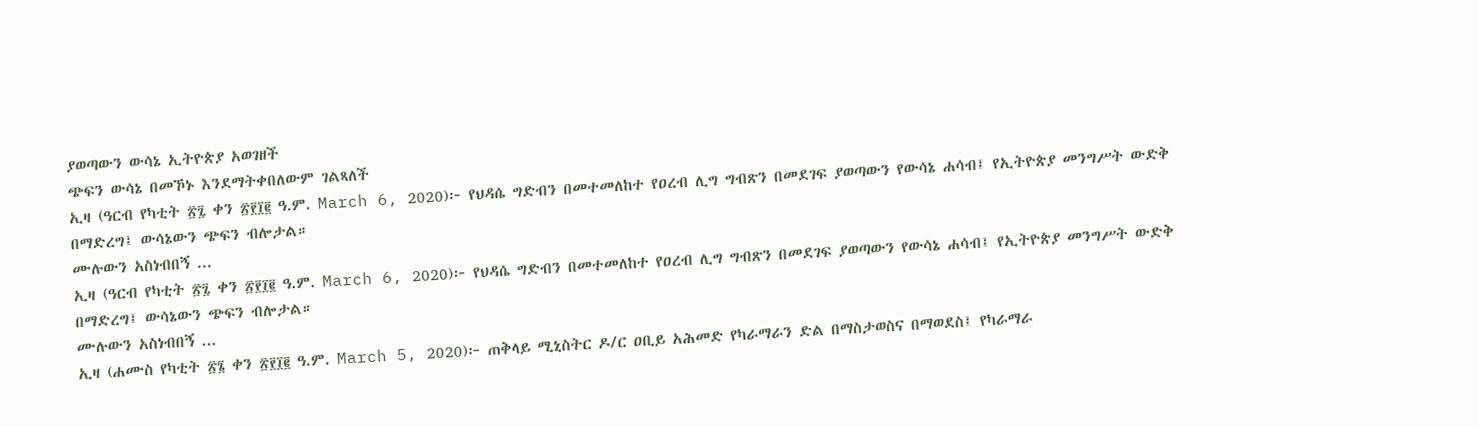ያወጣውን ውሳኔ ኢትዮጵያ አወገዘች
ጭፍን ውሳኔ በመኾኑ እንደማትቀበለውም ገልጻለች
ኢዛ (ዓርብ የካቲት ፳፯ ቀን ፳፻፲፪ ዓ.ም. March 6, 2020)፦ የህዳሴ ግድብን በመተመለከተ የዐረብ ሊግ ግብጽን በመደገፍ ያወጣውን የውሳኔ ሐሳብ፤ የኢትዮጵያ መንግሥት ውድቅ በማድረግ፤ ውሳኔውን ጭፍን ብሎታል።
ሙሉውን አስነብበኝ ...
ኢዛ (ዓርብ የካቲት ፳፯ ቀን ፳፻፲፪ ዓ.ም. March 6, 2020)፦ የህዳሴ ግድብን በመተመለከተ የዐረብ ሊግ ግብጽን በመደገፍ ያወጣውን የውሳኔ ሐሳብ፤ የኢትዮጵያ መንግሥት ውድቅ በማድረግ፤ ውሳኔውን ጭፍን ብሎታል።
ሙሉውን አስነብበኝ ...
ኢዛ (ሐሙስ የካቲት ፳፮ ቀን ፳፻፲፪ ዓ.ም. March 5, 2020)፦ ጠቅላይ ሚኒስትር ዶ/ር ዐቢይ አሕመድ የካራማራን ድል በማስታወስና በማወደስ፤ የካራማራ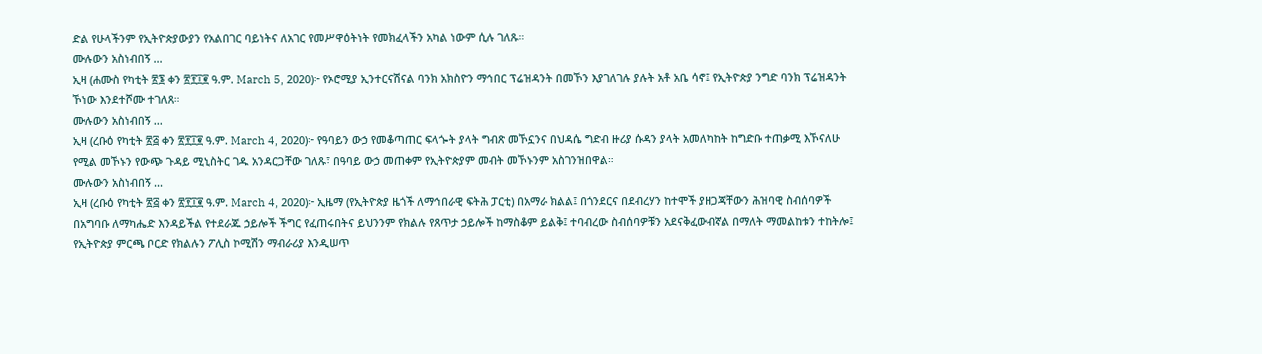ድል የሁላችንም የኢትዮጵያውያን የአልበገር ባይነትና ለአገር የመሥዋዕትነት የመክፈላችን አካል ነውም ሲሉ ገለጹ።
ሙሉውን አስነብበኝ ...
ኢዛ (ሐሙስ የካቲት ፳፮ ቀን ፳፻፲፪ ዓ.ም. March 5, 2020)፦ የኦሮሚያ ኢንተርናሽናል ባንክ አክስዮን ማኅበር ፕሬዝዳንት በመኾን እያገለገሉ ያሉት አቶ አቤ ሳኖ፤ የኢትዮጵያ ንግድ ባንክ ፕሬዝዳንት ኾነው እንደተሾሙ ተገለጸ።
ሙሉውን አስነብበኝ ...
ኢዛ (ረቡዕ የካቲት ፳፭ ቀን ፳፻፲፪ ዓ.ም. March 4, 2020)፦ የዓባይን ውኃ የመቆጣጠር ፍላጐት ያላት ግብጽ መኾኗንና በህዳሴ ግድብ ዙሪያ ሱዳን ያላት አመለካከት ከግድቡ ተጠቃሚ እኾናለሁ የሚል መኾኑን የውጭ ጉዳይ ሚኒስትር ገዱ አንዳርጋቸው ገለጹ፣ በዓባይ ውኃ መጠቀም የኢትዮጵያም መብት መኾኑንም አስገንዝበዋል።
ሙሉውን አስነብበኝ ...
ኢዛ (ረቡዕ የካቲት ፳፭ ቀን ፳፻፲፪ ዓ.ም. March 4, 2020)፦ ኢዜማ (የኢትዮጵያ ዜጎች ለማኅበራዊ ፍትሕ ፓርቲ) በአማራ ክልል፤ በጎንደርና በደብረሃን ከተሞች ያዘጋጃቸውን ሕዝባዊ ስብሰባዎች በአግባቡ ለማካሔድ እንዳይችል የተደራጁ ኃይሎች ችግር የፈጠሩበትና ይህንንም የክልሉ የጸጥታ ኃይሎች ከማስቆም ይልቅ፤ ተባብረው ስብሰባዎቹን አደናቅፈውብኛል በማለት ማመልከቱን ተከትሎ፤ የኢትዮጵያ ምርጫ ቦርድ የክልሉን ፖሊስ ኮሚሽን ማብራሪያ እንዲሠጥ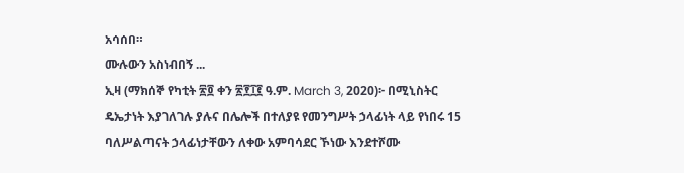አሳሰበ።
ሙሉውን አስነብበኝ ...
ኢዛ (ማክሰኞ የካቲት ፳፬ ቀን ፳፻፲፪ ዓ.ም. March 3, 2020)፦ በሚኒስትር ዴኤታነት እያገለገሉ ያሉና በሌሎች በተለያዩ የመንግሥት ኃላፊነት ላይ የነበሩ 15 ባለሥልጣናት ኃላፊነታቸውን ለቀው አምባሳደር ኾነው እንደተሾሙ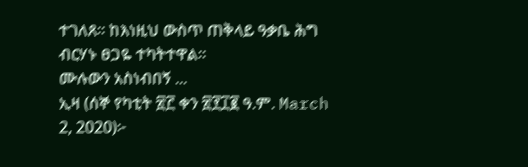ተገለጸ። ከእነዚህ ውስጥ ጠቅላይ ዓቃቤ ሕግ ብርሃኑ ፀጋዬ ተካትተዋል።
ሙሉውን አስነብበኝ ...
ኢዛ (ሰኞ የካቲት ፳፫ ቀን ፳፻፲፪ ዓ.ም. March 2, 2020)፦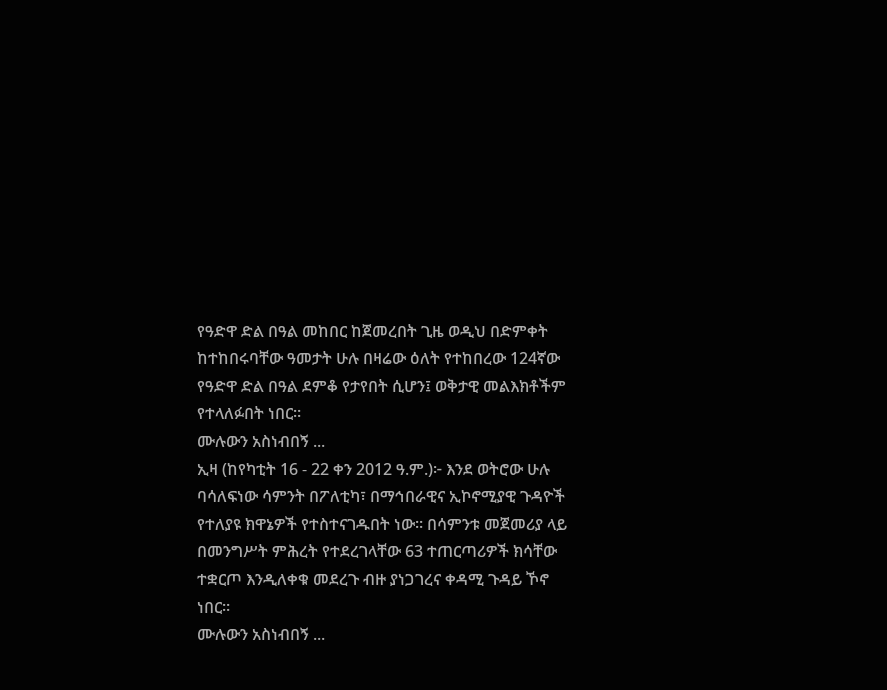የዓድዋ ድል በዓል መከበር ከጀመረበት ጊዜ ወዲህ በድምቀት ከተከበሩባቸው ዓመታት ሁሉ በዛሬው ዕለት የተከበረው 124ኛው የዓድዋ ድል በዓል ደምቆ የታየበት ሲሆን፤ ወቅታዊ መልእክቶችም የተላለፉበት ነበር።
ሙሉውን አስነብበኝ ...
ኢዛ (ከየካቲት 16 - 22 ቀን 2012 ዓ.ም.)፦ እንደ ወትሮው ሁሉ ባሳለፍነው ሳምንት በፖለቲካ፣ በማኅበራዊና ኢኮኖሚያዊ ጉዳዮች የተለያዩ ክዋኔዎች የተስተናገዱበት ነው። በሳምንቱ መጀመሪያ ላይ በመንግሥት ምሕረት የተደረገላቸው 63 ተጠርጣሪዎች ክሳቸው ተቋርጦ እንዲለቀቁ መደረጉ ብዙ ያነጋገረና ቀዳሚ ጉዳይ ኾኖ ነበር።
ሙሉውን አስነብበኝ ...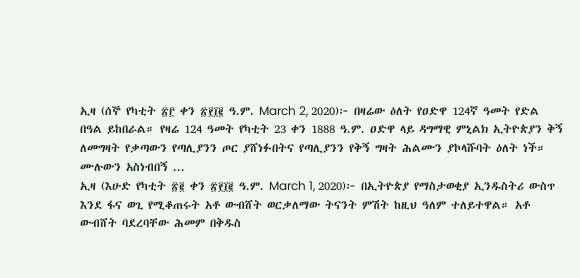ኢዛ (ሰኞ የካቲት ፳፫ ቀን ፳፻፲፪ ዓ.ም. March 2, 2020)፦ በዛሬው ዕለት የዐድዋ 124ኛ ዓመት የድል በዓል ይከበራል። የዛሬ 124 ዓመት የካቲት 23 ቀን 1888 ዓ.ም. ዐድዋ ላይ ዳግማዊ ምኒልክ ኢትዮጵያን ቅኝ ለመግዛት የቃጣውን የጣሊያንን ጦር ያሸነፉበትና የጣሊያንን የቅኝ ግዛት ሕልሙን ያኮላሹባት ዕለት ነች።
ሙሉውን አስነብበኝ ...
ኢዛ (እሁድ የካቲት ፳፪ ቀን ፳፻፲፪ ዓ.ም. March 1, 2020)፦ በኢትዮጵያ የማስታወቂያ ኢንዱስትሪ ውስጥ እንደ ፋና ወጊ የሚቆጠሩት አቶ ውብሸት ወርቃለማው ትናንት ምሽት ከዚህ ዓለም ተለይተዋል። አቶ ውብሸት ባደረባቸው ሕመም በቅዱስ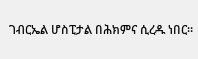ገብርኤል ሆስፒታል በሕክምና ሲረዱ ነበር።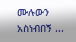ሙሉውን አስነብበኝ ...